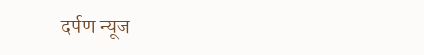दर्पण न्यूज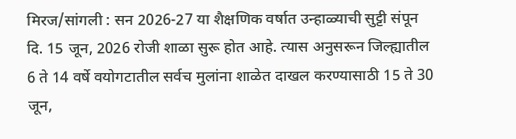मिरज/सांगली : सन 2026-27 या शैक्षणिक वर्षात उन्हाळ्याची सुट्टी संपून दि. 15 जून, 2026 रोजी शाळा सुरू होत आहे. त्यास अनुसरून जिल्ह्यातील 6 ते 14 वर्षे वयोगटातील सर्वच मुलांना शाळेत दाखल करण्यासाठी 15 ते 30 जून,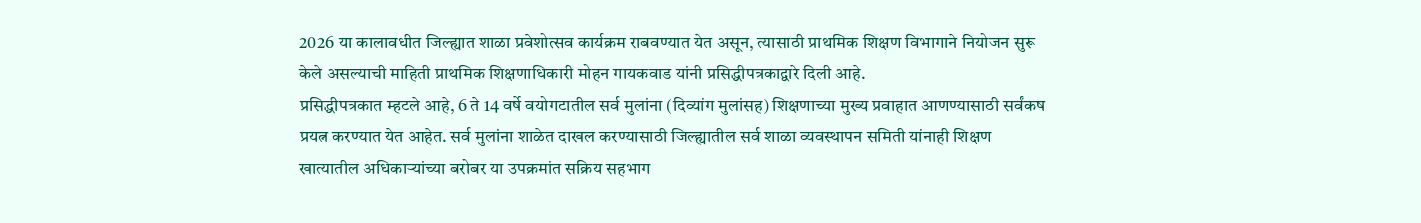2026 या कालावधीत जिल्ह्यात शाळा प्रवेशोत्सव कार्यक्रम राबवण्यात येत असून, त्यासाठी प्राथमिक शिक्षण विभागाने नियोजन सुरू केले असल्याची माहिती प्राथमिक शिक्षणाधिकारी मोहन गायकवाड यांनी प्रसिद्धीपत्रकाद्वारे दिली आहे.
प्रसिद्धीपत्रकात म्हटले आहे, 6 ते 14 वर्षे वयोगटातील सर्व मुलांना (दिव्यांग मुलांसह) शिक्षणाच्या मुख्य प्रवाहात आणण्यासाठी सर्वंकष प्रयत्न करण्यात येत आहेत. सर्व मुलांना शाळेत दाखल करण्यासाठी जिल्ह्यातील सर्व शाळा व्यवस्थापन समिती यांनाही शिक्षण खात्यातील अधिकाऱ्यांच्या बरोबर या उपक्रमांत सक्रिय सहभाग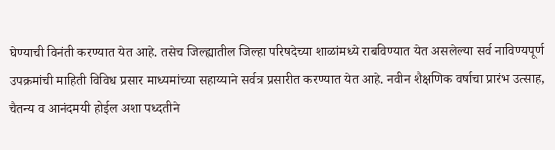घेण्याची विनंती करण्यात येत आहे. तसेच जिल्ह्यातील जिल्हा परिषदेच्या शाळांमध्ये राबविण्यात येत असलेल्या सर्व नाविण्यपूर्ण उपक्रमांची माहिती विविध प्रसार माध्यमांच्या सहाय्याने सर्वत्र प्रसारीत करण्यात येत आहे. नवीन शैक्षणिक वर्षाचा प्रारंभ उत्साह, चैतन्य व आनंदमयी होईल अशा पध्दतीने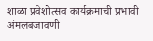शाळा प्रवेशोत्सव कार्यक्रमाची प्रभावी अंमलबजावणी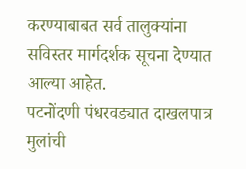करण्याबाबत सर्व तालुक्यांना सविस्तर मार्गदर्शक सूचना देण्यात आल्या आहेत.
पटनोंदणी पंधरवड्यात दाखलपात्र मुलांची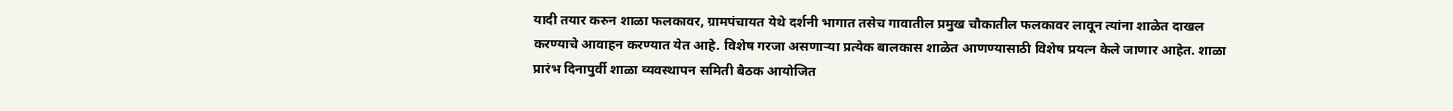यादी तयार करुन शाळा फलकावर, ग्रामपंचायत येथे दर्शनी भागात तसेच गावातील प्रमुख चौकातील फलकावर लावून त्यांना शाळेत दाखल करण्याचे आवाहन करण्यात येत आहे. विशेष गरजा असणाऱ्या प्रत्येक बालकास शाळेत आणण्यासाठी विशेष प्रयत्न केले जाणार आहेत. शाळा प्रारंभ दिनापुर्वी शाळा व्यवस्थापन समिती बैठक आयोजित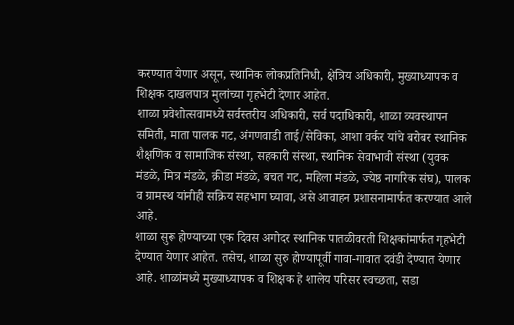करण्यात येणार असून, स्थानिक लोकप्रतिनिधी, क्षेत्रिय अधिकारी, मुख्याध्यापक व शिक्षक दाखलपात्र मुलांच्या गृहभेटी देणार आहेत.
शाळा प्रवेशोत्सवामध्ये सर्वस्तरीय अधिकारी, सर्व पदाधिकारी, शाळा व्यवस्थापन समिती, माता पालक गट, अंगणवाडी ताई/सेविका, आशा वर्कर यांचे बरोबर स्थानिक शैक्षणिक व सामाजिक संस्था, सहकारी संस्था, स्थानिक सेवाभावी संस्था (युवक मंडळे, मित्र मंडळे, क्रीडा मंडळे, बचत गट, महिला मंडळे, ज्येष्ठ नागरिक संघ), पालक व ग्रामस्थ यांनीही सक्रिय सहभाग घ्यावा, असे आवाहन प्रशासनामार्फत करण्यात आले आहे.
शाळा सुरू होण्याच्या एक दिवस अगोदर स्थानिक पातळीवरती शिक्षकांमार्फत गृहभेटी देण्यात येणार आहेत. तसेच, शाळा सुरु होण्यापूर्वी गावा-गावात दवंडी देण्यात येणार आहे. शाळांमध्ये मुख्याध्यापक व शिक्षक हे शालेय परिसर स्वच्छता, सडा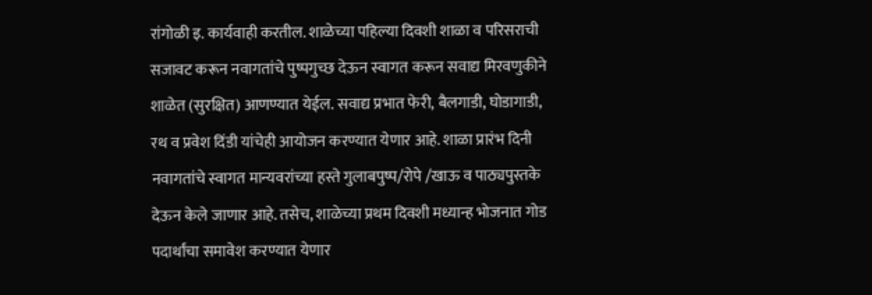रांगोळी इ. कार्यवाही करतील. शाळेच्या पहिल्या दिवशी शाळा व परिसराची सजावट करून नवागतांचे पुष्पगुच्छ देऊन स्वागत करून सवाद्य मिरवणुकीने शाळेत (सुरक्षित) आणण्यात येईल. सवाद्य प्रभात फेरी, बैलगाडी, घोडागाडी, रथ व प्रवेश दिंडी यांचेही आयोजन करण्यात येणार आहे. शाळा प्रारंभ दिनी नवागतांचे स्वागत मान्यवरांच्या हस्ते गुलाबपुष्प/रोपे /खाऊ व पाठ्यपुस्तके देऊन केले जाणार आहे. तसेच, शाळेच्या प्रथम दिवशी मध्यान्ह भोजनात गोड पदार्थांचा समावेश करण्यात येणार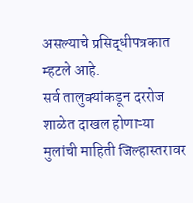असल्याचे प्रसिद्धीपत्रकात म्हटले आहे.
सर्व तालुक्यांकडून दररोज शाळेत दाखल होणाऱ्या मुलांची माहिती जिल्हास्तरावर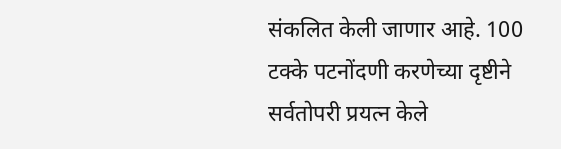संकलित केली जाणार आहे. 100 टक्के पटनोंदणी करणेच्या दृष्टीने सर्वतोपरी प्रयत्न केले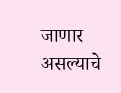जाणार असल्याचे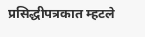प्रसिद्धीपत्रकात म्हटले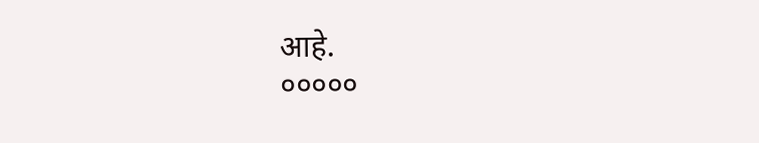आहे.
०००००